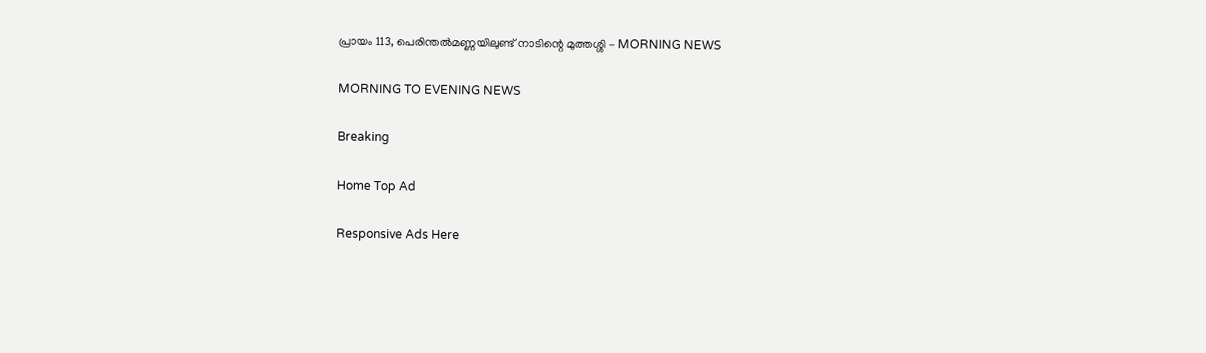പ്രായം 113, പെരിന്തല്‍മണ്ണയിലുണ്ട് നാടിന്റെ മുത്തശ്ശി - MORNING NEWS

MORNING TO EVENING NEWS

Breaking

Home Top Ad

Responsive Ads Here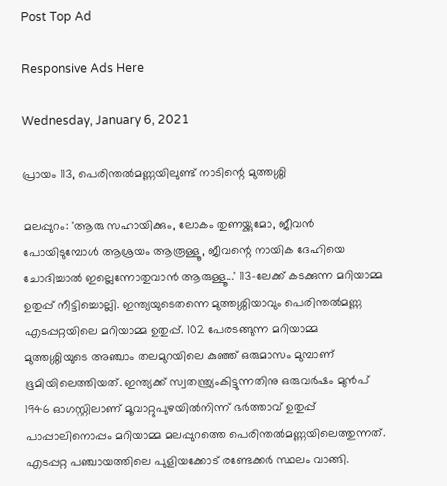Post Top Ad

Responsive Ads Here

Wednesday, January 6, 2021

പ്രായം 113, പെരിന്തല്‍മണ്ണയിലുണ്ട് നാടിന്റെ മുത്തശ്ശി

മലപ്പുറം: 'ആരു സഹായിക്കും, ലോകം തുണയ്ക്കുമോ, ജീവൻ പോയിടുമ്പോൾ ആശ്രയം ആരൂള്ളൂ, ജീവന്റെ നായിക ദേഹിയെ ചോദിച്ചാൽ ഇല്ലെന്നോതുവാൻ ആരുള്ളൂ...' 113-ലേക്ക് കടക്കുന്ന മറിയാമ്മ ഉതുപ്പ് നീട്ടിച്ചൊല്ലി. ഇന്ത്യയുടെതന്നെ മുത്തശ്ശിയാവും പെരിന്തൽമണ്ണ എടപ്പറ്റയിലെ മറിയാമ്മ ഉതുപ്പ്. 102 പേരടങ്ങുന്ന മറിയാമ്മ മുത്തശ്ശിയുടെ അഞ്ചാം തലമുറയിലെ കുഞ്ഞ് ഒരുമാസം മുമ്പാണ് ഭൂമിയിലെത്തിയത്. ഇന്ത്യക്ക് സ്വതന്ത്ര്യംകിട്ടുന്നതിനു ഒരുവർഷം മുൻപ് 1946 ഓഗസ്റ്റിലാണ് മൂവാറ്റുപുഴയിൽനിന്ന് ഭർത്താവ് ഉതുപ്പ് പാപ്പാലിനൊപ്പം മറിയാമ്മ മലപ്പുറത്തെ പെരിന്തൽമണ്ണയിലെത്തുന്നത്. എടപ്പറ്റ പഞ്ചായത്തിലെ പുളിയക്കോട് രണ്ടേക്കർ സ്ഥലം വാങ്ങി.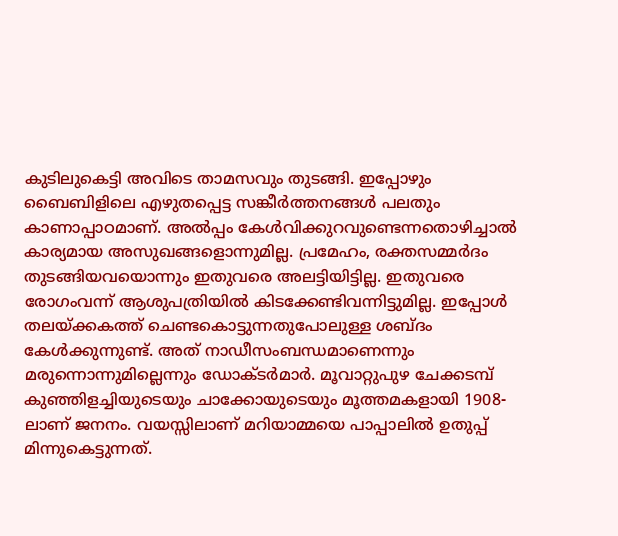കുടിലുകെട്ടി അവിടെ താമസവും തുടങ്ങി. ഇപ്പോഴും ബൈബിളിലെ എഴുതപ്പെട്ട സങ്കീർത്തനങ്ങൾ പലതും കാണാപ്പാഠമാണ്. അൽപ്പം കേൾവിക്കുറവുണ്ടെന്നതൊഴിച്ചാൽ കാര്യമായ അസുഖങ്ങളൊന്നുമില്ല. പ്രമേഹം, രക്തസമ്മർദം തുടങ്ങിയവയൊന്നും ഇതുവരെ അലട്ടിയിട്ടില്ല. ഇതുവരെ രോഗംവന്ന് ആശുപത്രിയിൽ കിടക്കേണ്ടിവന്നിട്ടുമില്ല. ഇപ്പോൾ തലയ്ക്കകത്ത് ചെണ്ടകൊട്ടുന്നതുപോലുള്ള ശബ്ദം കേൾക്കുന്നുണ്ട്. അത് നാഡീസംബന്ധമാണെന്നും മരുന്നൊന്നുമില്ലെന്നും ഡോക്ടർമാർ. മൂവാറ്റുപുഴ ചേക്കടമ്പ് കുഞ്ഞിളച്ചിയുടെയും ചാക്കോയുടെയും മൂത്തമകളായി 1908-ലാണ് ജനനം. വയസ്സിലാണ് മറിയാമ്മയെ പാപ്പാലിൽ ഉതുപ്പ് മിന്നുകെട്ടുന്നത്.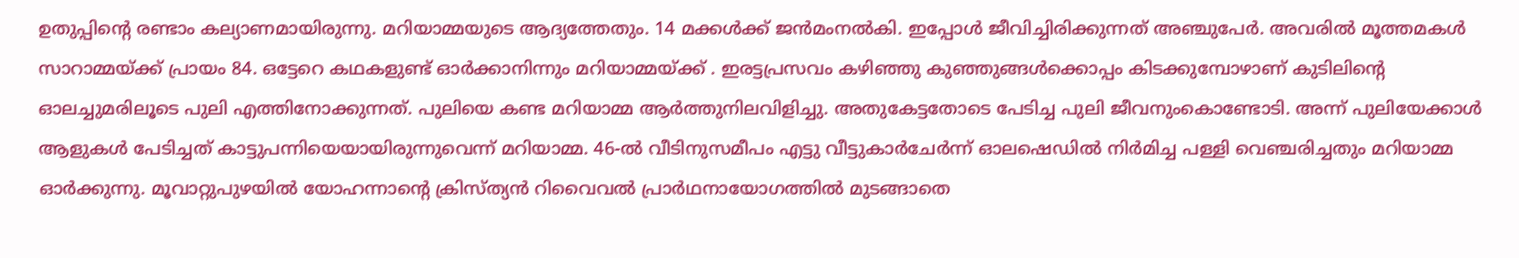ഉതുപ്പിന്റെ രണ്ടാം കല്യാണമായിരുന്നു. മറിയാമ്മയുടെ ആദ്യത്തേതും. 14 മക്കൾക്ക് ജൻമംനൽകി. ഇപ്പോൾ ജീവിച്ചിരിക്കുന്നത് അഞ്ചുപേർ. അവരിൽ മൂത്തമകൾ സാറാമ്മയ്ക്ക് പ്രായം 84. ഒട്ടേറെ കഥകളുണ്ട് ഓർക്കാനിന്നും മറിയാമ്മയ്ക്ക് . ഇരട്ടപ്രസവം കഴിഞ്ഞു കുഞ്ഞുങ്ങൾക്കൊപ്പം കിടക്കുമ്പോഴാണ് കുടിലിന്റെ ഓലച്ചുമരിലൂടെ പുലി എത്തിനോക്കുന്നത്. പുലിയെ കണ്ട മറിയാമ്മ ആർത്തുനിലവിളിച്ചു. അതുകേട്ടതോടെ പേടിച്ച പുലി ജീവനുംകൊണ്ടോടി. അന്ന് പുലിയേക്കാൾ ആളുകൾ പേടിച്ചത് കാട്ടുപന്നിയെയായിരുന്നുവെന്ന് മറിയാമ്മ. 46-ൽ വീടിനുസമീപം എട്ടു വീട്ടുകാർചേർന്ന് ഓലഷെഡിൽ നിർമിച്ച പള്ളി വെഞ്ചരിച്ചതും മറിയാമ്മ ഓർക്കുന്നു. മൂവാറ്റുപുഴയിൽ യോഹന്നാന്റെ ക്രിസ്ത്യൻ റിവൈവൽ പ്രാർഥനായോഗത്തിൽ മുടങ്ങാതെ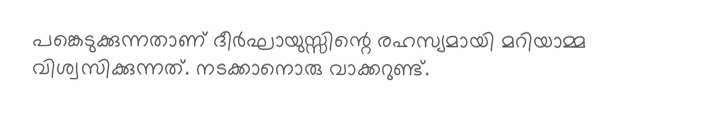പങ്കെടുക്കുന്നതാണ് ദീർഘായുസ്സിന്റെ രഹസ്യമായി മറിയാമ്മ വിശ്വസിക്കുന്നത്. നടക്കാനൊരു വാക്കറുണ്ട്.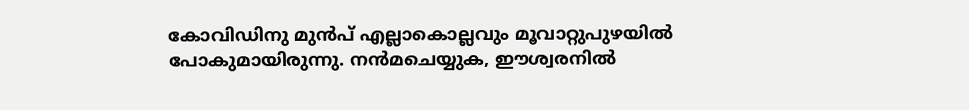കോവിഡിനു മുൻപ് എല്ലാകൊല്ലവും മൂവാറ്റുപുഴയിൽ പോകുമായിരുന്നു. നൻമചെയ്യുക, ഈശ്വരനിൽ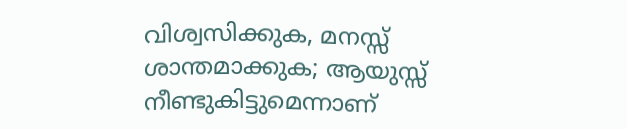വിശ്വസിക്കുക, മനസ്സ് ശാന്തമാക്കുക; ആയുസ്സ് നീണ്ടുകിട്ടുമെന്നാണ്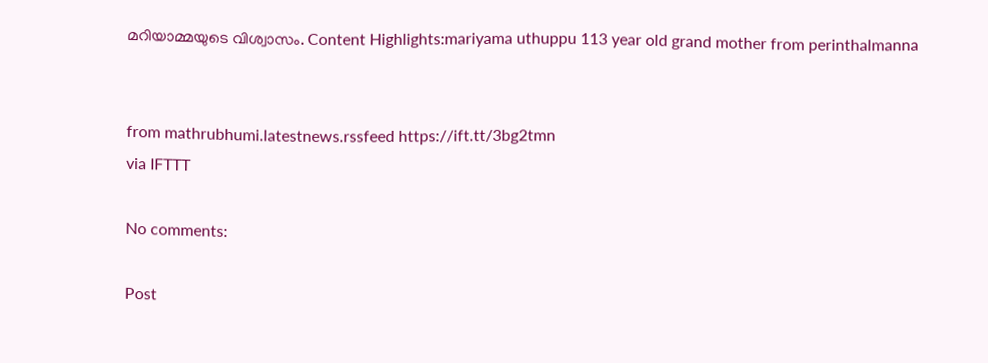മറിയാമ്മയുടെ വിശ്വാസം. Content Highlights:mariyama uthuppu 113 year old grand mother from perinthalmanna


from mathrubhumi.latestnews.rssfeed https://ift.tt/3bg2tmn
via IFTTT

No comments:

Post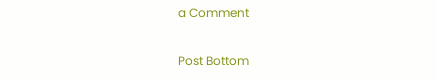a Comment

Post Bottom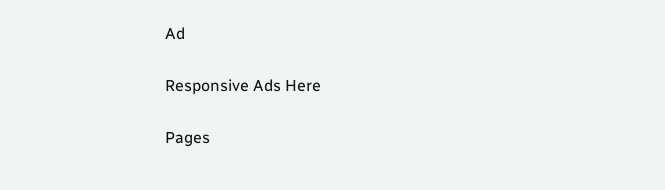Ad

Responsive Ads Here

Pages